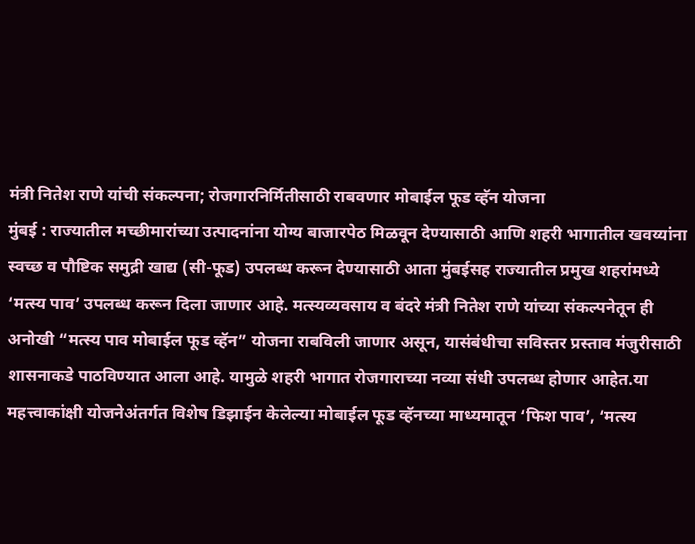मंत्री नितेश राणे यांची संकल्पना; रोजगारनिर्मितीसाठी राबवणार मोबाईल फूड व्हॅन योजना
मुंबई : राज्यातील मच्छीमारांच्या उत्पादनांना योग्य बाजारपेठ मिळवून देण्यासाठी आणि शहरी भागातील खवय्यांना स्वच्छ व पौष्टिक समुद्री खाद्य (सी-फूड) उपलब्ध करून देण्यासाठी आता मुंबईसह राज्यातील प्रमुख शहरांमध्ये ‘मत्स्य पाव’ उपलब्ध करून दिला जाणार आहे. मत्स्यव्यवसाय व बंदरे मंत्री नितेश राणे यांच्या संकल्पनेतून ही अनोखी “मत्स्य पाव मोबाईल फूड व्हॅन” योजना राबविली जाणार असून, यासंबंधीचा सविस्तर प्रस्ताव मंजुरीसाठी शासनाकडे पाठविण्यात आला आहे. यामुळे शहरी भागात रोजगाराच्या नव्या संधी उपलब्ध होणार आहेत.या महत्त्वाकांक्षी योजनेअंतर्गत विशेष डिझाईन केलेल्या मोबाईल फूड व्हॅनच्या माध्यमातून ‘फिश पाव’, ‘मत्स्य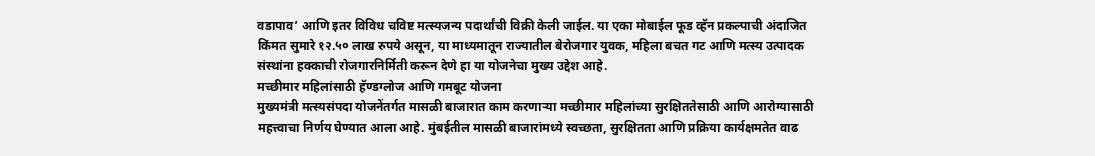वडापाव’ आणि इतर विविध चविष्ट मत्स्यजन्य पदार्थांची विक्री केली जाईल. या एका मोबाईल फूड व्हॅन प्रकल्पाची अंदाजित किंमत सुमारे १२.५० लाख रुपये असून, या माध्यमातून राज्यातील बेरोजगार युवक, महिला बचत गट आणि मत्स्य उत्पादक संस्थांना हक्काची रोजगारनिर्मिती करून देणे हा या योजनेचा मुख्य उद्देश आहे.
मच्छीमार महिलांसाठी हॅण्डग्लोज आणि गमबूट योजना
मुख्यमंत्री मत्स्यसंपदा योजनेंतर्गत मासळी बाजारात काम करणाऱ्या मच्छीमार महिलांच्या सुरक्षिततेसाठी आणि आरोग्यासाठी महत्त्वाचा निर्णय घेण्यात आला आहे. मुंबईतील मासळी बाजारांमध्ये स्वच्छता, सुरक्षितता आणि प्रक्रिया कार्यक्षमतेत वाढ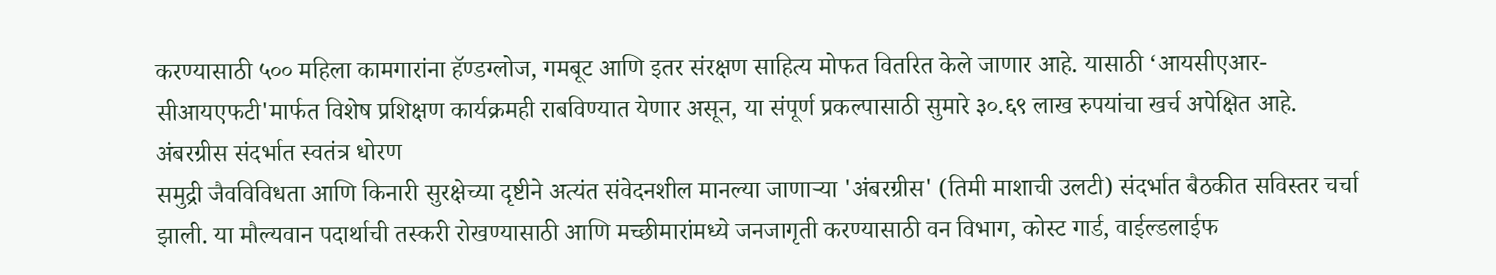करण्यासाठी ५०० महिला कामगारांना हॅण्डग्लोज, गमबूट आणि इतर संरक्षण साहित्य मोफत वितरित केले जाणार आहे. यासाठी ‘आयसीएआर- सीआयएफटी'मार्फत विशेष प्रशिक्षण कार्यक्रमही राबविण्यात येणार असून, या संपूर्ण प्रकल्पासाठी सुमारे ३०.६९ लाख रुपयांचा खर्च अपेक्षित आहे.
अंबरग्रीस संदर्भात स्वतंत्र धोरण
समुद्री जैवविविधता आणि किनारी सुरक्षेच्या दृष्टीने अत्यंत संवेदनशील मानल्या जाणाऱ्या 'अंबरग्रीस' (तिमी माशाची उलटी) संदर्भात बैठकीत सविस्तर चर्चा झाली. या मौल्यवान पदार्थाची तस्करी रोखण्यासाठी आणि मच्छीमारांमध्ये जनजागृती करण्यासाठी वन विभाग, कोस्ट गार्ड, वाईल्डलाईफ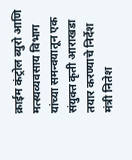क्राईम कंट्रोल ब्युरो आणि मत्स्यव्यवसाय विभाग यांच्या समन्वयातून एक संयुक्त कृती आराखडा तयार करण्याचे निर्देश मंत्री नितेश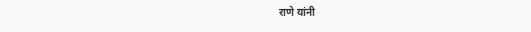राणे यांनी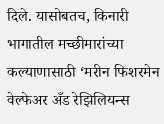दिले. यासोबतच, किनारी भागातील मच्छीमारांच्या कल्याणासाठी ‘मरीन फिशरमेन वेल्फेअर अँड रेझिलियन्स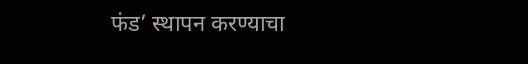फंड’ स्थापन करण्याचा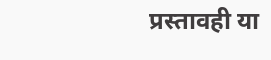प्रस्तावही या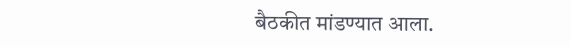बैठकीत मांडण्यात आला.